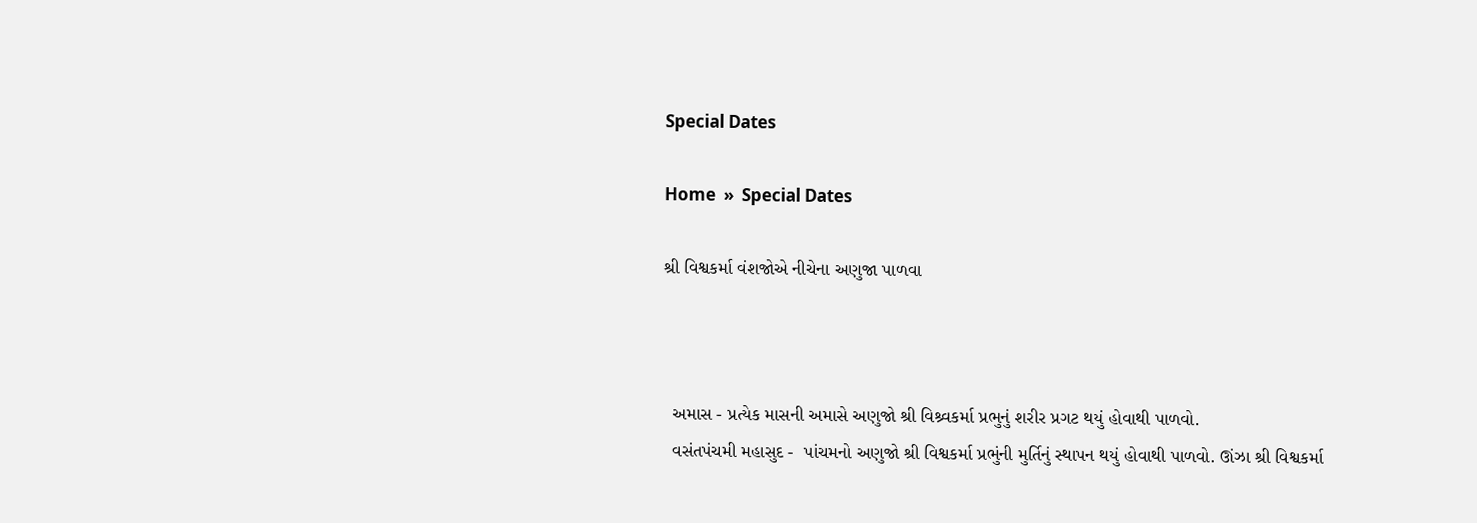Special Dates

Home  »  Special Dates

શ્રી વિશ્વકર્મા વંશજોએ નીચેના અણુજા પાળવા



  અમાસ - પ્રત્યેક માસની અમાસે અણુજો શ્રી વિશ્ર્વકર્મા પ્રભુનું શરીર પ્રગટ થયું હોવાથી પાળવો.
  વસંતપંચમી મહાસુદ -  પાંચમનો અણુજો શ્રી વિશ્વકર્મા પ્રભુંની મુર્તિનું સ્થાપન થયું હોવાથી પાળવો. ઊંઝા શ્રી વિશ્વકર્મા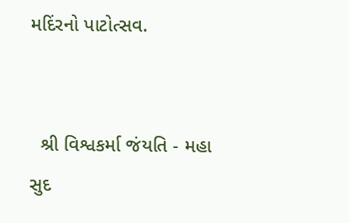મદિંરનો પાટોત્સવ.


  શ્રી વિશ્વકર્મા જંયતિ - મહા સુદ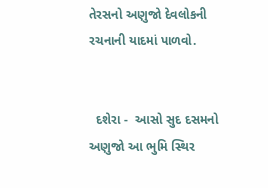તેરસનો અણુજો દેવલોકની રચનાની યાદમાં પાળવો.


  દશેરા -  આસો સુદ દસમનો અણુજો આ ભુમિ સ્થિર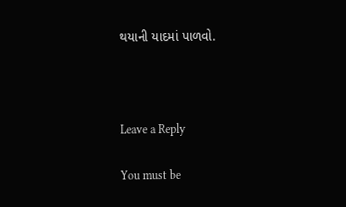થયાની યાદમાં પાળવો.



Leave a Reply

You must be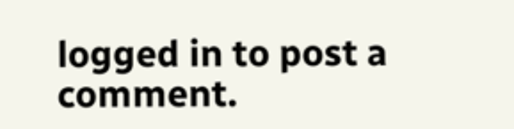logged in to post a comment.